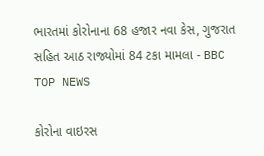ભારતમાં કોરોનાના 68 હજાર નવા કેસ, ગુજરાત સહિત આઠ રાજ્યોમાં 84 ટકા મામલા - BBC TOP NEWS

કોરોના વાઇરસ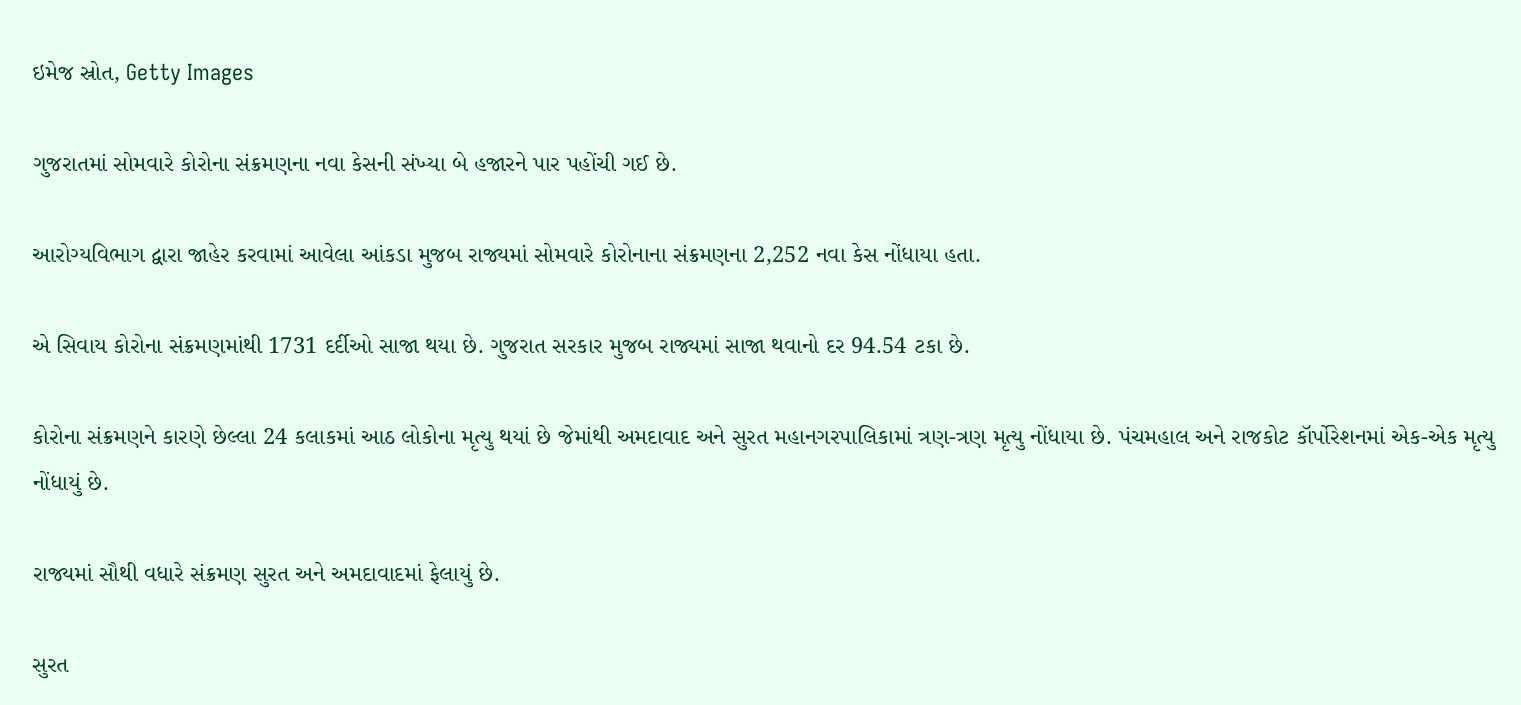ઇમેજ સ્રોત, Getty Images

ગુજરાતમાં સોમવારે કોરોના સંક્રમણના નવા કેસની સંખ્યા બે હજારને પાર પહોંચી ગઈ છે.

આરોગ્યવિભાગ દ્વારા જાહેર કરવામાં આવેલા આંકડા મુજબ રાજ્યમાં સોમવારે કોરોનાના સંક્રમણના 2,252 નવા કેસ નોંધાયા હતા.

એ સિવાય કોરોના સંક્રમણમાંથી 1731 દર્દીઓ સાજા થયા છે. ગુજરાત સરકાર મુજબ રાજ્યમાં સાજા થવાનો દર 94.54 ટકા છે.

કોરોના સંક્રમણને કારણે છેલ્લા 24 કલાકમાં આઠ લોકોના મૃત્યુ થયાં છે જેમાંથી અમદાવાદ અને સુરત મહાનગરપાલિકામાં ત્રણ-ત્રણ મૃત્યુ નોંધાયા છે. પંચમહાલ અને રાજકોટ કૉર્પોરેશનમાં એક-એક મૃત્યુ નોંધાયું છે.

રાજ્યમાં સૌથી વધારે સંક્રમણ સુરત અને અમદાવાદમાં ફેલાયું છે.

સુરત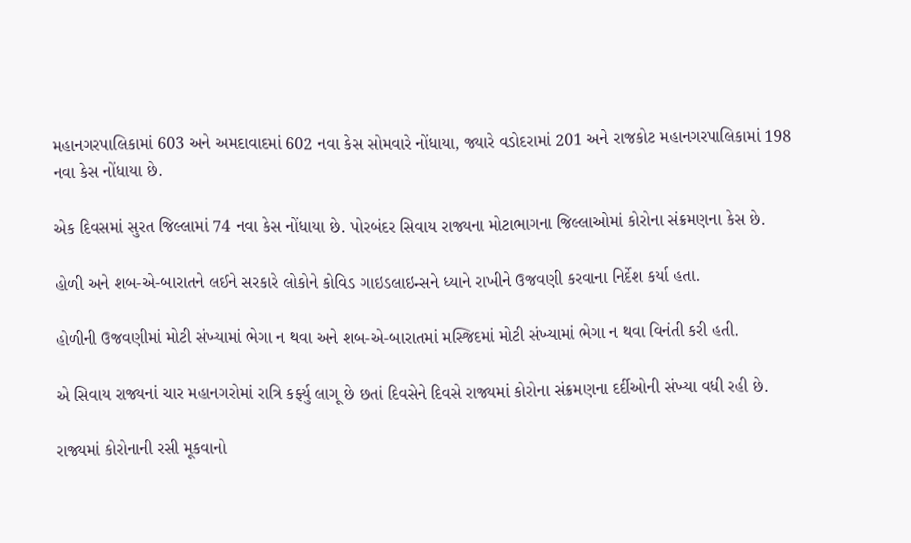મહાનગરપાલિકામાં 603 અને અમદાવાદમાં 602 નવા કેસ સોમવારે નોંધાયા, જ્યારે વડોદરામાં 201 અને રાજકોટ મહાનગરપાલિકામાં 198 નવા કેસ નોંધાયા છે.

એક દિવસમાં સુરત જિલ્લામાં 74 નવા કેસ નોંધાયા છે. પોરબંદર સિવાય રાજ્યના મોટાભાગના જિલ્લાઓમાં કોરોના સંક્રમણના કેસ છે.

હોળી અને શબ-એ-બારાતને લઈને સરકારે લોકોને કોવિડ ગાઇડલાઇન્સને ધ્યાને રાખીને ઉજવણી કરવાના નિર્દેશ કર્યા હતા.

હોળીની ઉજવણીમાં મોટી સંખ્યામાં ભેગા ન થવા અને શબ-એ-બારાતમાં મસ્જિદમાં મોટી સંખ્યામાં ભેગા ન થવા વિનંતી કરી હતી.

એ સિવાય રાજ્યનાં ચાર મહાનગરોમાં રાત્રિ કર્ફ્યુ લાગૂ છે છતાં દિવસેને દિવસે રાજ્યમાં કોરોના સંક્રમણના દર્દીઓની સંખ્યા વધી રહી છે.

રાજ્યમાં કોરોનાની રસી મૂકવાનો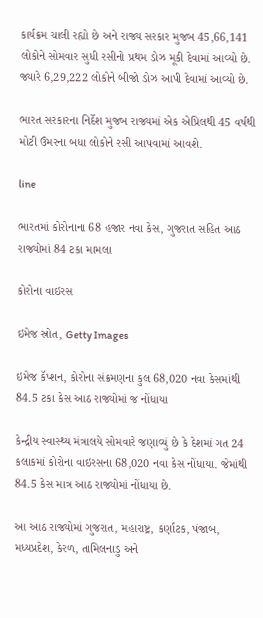કાર્યક્રમ ચાલી રહ્યો છે અને રાજ્ય સરકાર મુજબ 45,66,141 લોકોને સોમવાર સુધી રસીનો પ્રથમ ડોઝ મૂકી દેવામાં આવ્યો છે. જ્યારે 6,29,222 લોકોને બીજો ડોઝ આપી દેવામાં આવ્યો છે.

ભારત સરકારના નિર્દેશ મુજબ રાજ્યમાં એક એપ્રિલથી 45 વર્ષથી મોટી ઉંમરના બધા લોકોને રસી આપવામાં આવશે.

line

ભારતમાં કોરોનાના 68 હજાર નવા કેસ, ગુજરાત સહિત આઠ રાજ્યોમાં 84 ટકા મામલા

કોરોના વાઇરસ

ઇમેજ સ્રોત, Getty Images

ઇમેજ કૅપ્શન, કોરોના સંક્રમણના કુલ 68,020 નવા કેસમાંથી 84.5 ટકા કેસ આઠ રાજ્યોમાં જ નોંધાયા

કેન્દ્રીય સ્વાસ્થ્ય મંત્રાલયે સોમવારે જણાવ્યું છે કે દેશમાં ગત 24 કલાકમાં કોરોના વાઇરસના 68,020 નવા કેસ નોંધાયા. જેમાંથી 84.5 કેસ માત્ર આઠ રાજ્યોમાં નોંધાયા છે.

આ આઠ રાજ્યોમાં ગુજરાત, મહારાષ્ટ્ર, કર્ણાટક, પંજાબ, મધ્યપ્રદેશ, કેરળ, તામિલનાડુ અને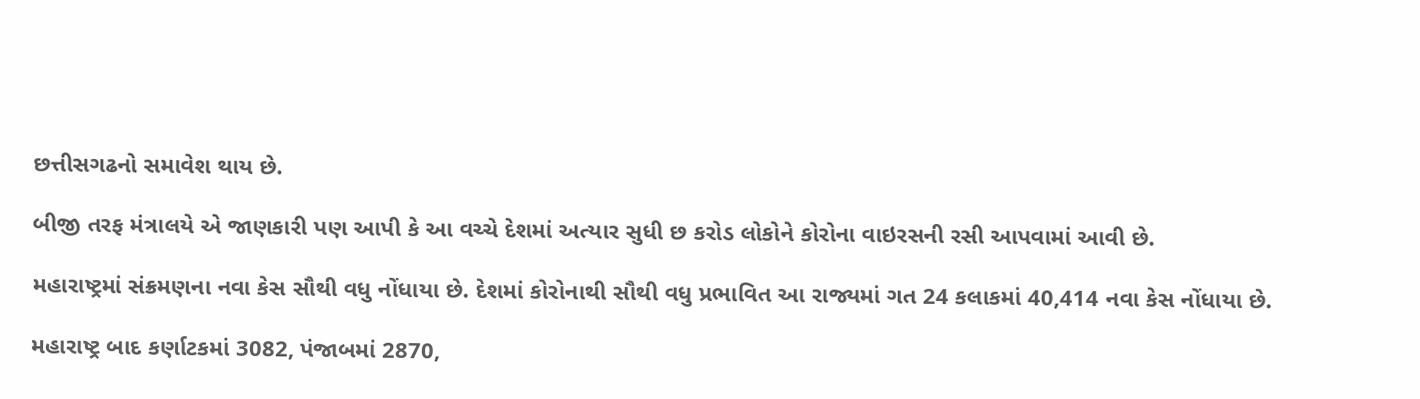છત્તીસગઢનો સમાવેશ થાય છે.

બીજી તરફ મંત્રાલયે એ જાણકારી પણ આપી કે આ વચ્ચે દેશમાં અત્યાર સુધી છ કરોડ લોકોને કોરોના વાઇરસની રસી આપવામાં આવી છે.

મહારાષ્ટ્રમાં સંક્રમણના નવા કેસ સૌથી વધુ નોંધાયા છે. દેશમાં કોરોનાથી સૌથી વધુ પ્રભાવિત આ રાજ્યમાં ગત 24 કલાકમાં 40,414 નવા કેસ નોંધાયા છે.

મહારાષ્ટ્ર બાદ કર્ણાટકમાં 3082, પંજાબમાં 2870,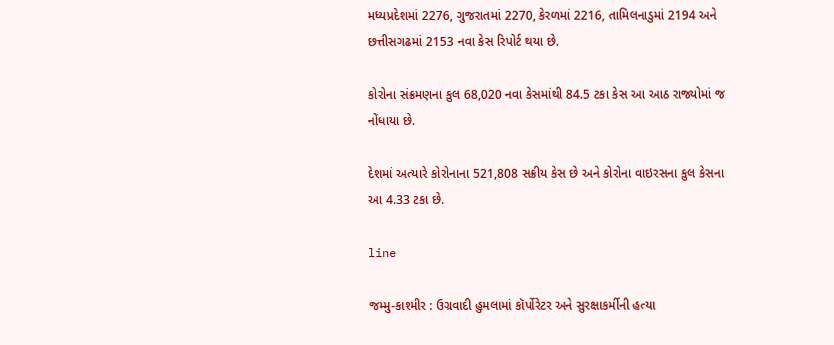મધ્યપ્રદેશમાં 2276, ગુજરાતમાં 2270, કેરળમાં 2216, તામિલનાડુમાં 2194 અને છત્તીસગઢમાં 2153 નવા કેસ રિપોર્ટ થયા છે.

કોરોના સંક્રમણના કુલ 68,020 નવા કેસમાંથી 84.5 ટકા કેસ આ આઠ રાજ્યોમાં જ નોંધાયા છે.

દેશમાં અત્યારે કોરોનાના 521,808 સક્રીય કેસ છે અને કોરોના વાઇરસના કુલ કેસના આ 4.33 ટકા છે.

line

જમ્મુ-કાશ્મીર : ઉગ્રવાદી હુમલામાં કૉર્પોરેટર અને સુરક્ષાકર્મીની હત્યા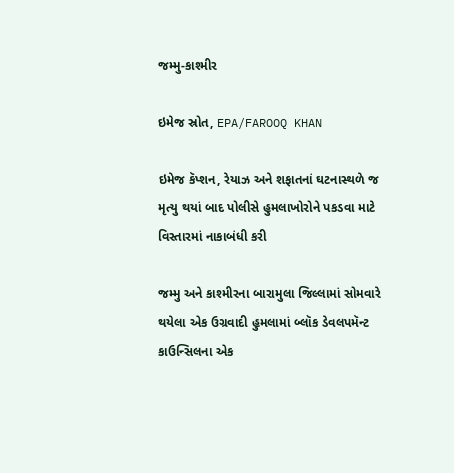જમ્મુ-કાશ્મીર

ઇમેજ સ્રોત, EPA/FAROOQ KHAN

ઇમેજ કૅપ્શન, રેયાઝ અને શફાતનાં ઘટનાસ્થળે જ મૃત્યુ થયાં બાદ પોલીસે હુમલાખોરોને પકડવા માટે વિસ્તારમાં નાકાબંધી કરી

જમ્મુ અને કાશ્મીરના બારામુલા જિલ્લામાં સોમવારે થયેલા એક ઉગ્રવાદી હુમલામાં બ્લૉક ડેવલપમૅન્ટ કાઉન્સિલના એક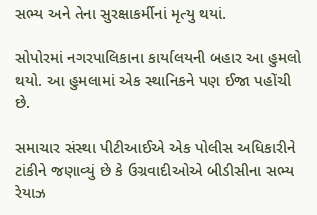સભ્ય અને તેના સુરક્ષાકર્મીનાં મૃત્યુ થયાં.

સોપોરમાં નગરપાલિકાના કાર્યાલયની બહાર આ હુમલો થયો. આ હુમલામાં એક સ્થાનિકને પણ ઈજા પહોંચી છે.

સમાચાર સંસ્થા પીટીઆઈએ એક પોલીસ અધિકારીને ટાંકીને જણાવ્યું છે કે ઉગ્રવાદીઓએ બીડીસીના સભ્ય રેયાઝ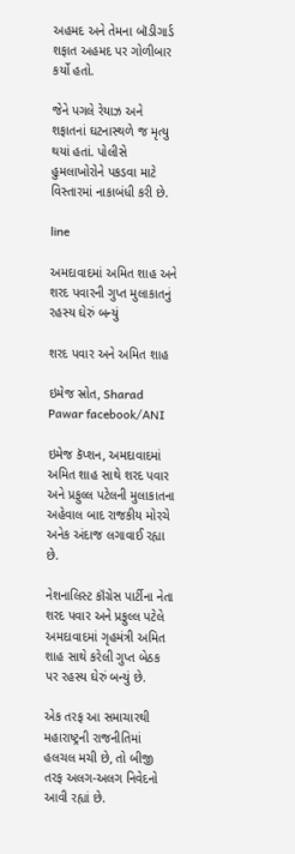અહમદ અને તેમના બૉડીગાર્ડ શફાત અહમદ પર ગોળીબાર કર્યો હતો.

જેને પગલે રેયાઝ અને શફાતનાં ઘટનાસ્થળે જ મૃત્યુ થયાં હતાં. પોલીસે હુમલાખોરોને પકડવા માટે વિસ્તારમાં નાકાબંધી કરી છે.

line

અમદાવાદમાં અમિત શાહ અને શરદ પવારની ગુપ્ત મુલાકાતનું રહસ્ય ઘેરું બન્યું

શરદ પવાર અને અમિત શાહ

ઇમેજ સ્રોત, Sharad Pawar facebook/ANI

ઇમેજ કૅપ્શન, અમદાવાદમાં અમિત શાહ સાથે શરદ પવાર અને પ્રફુલ્લ પટેલની મુલાકાતના અહેવાલ બાદ રાજકીય મોરચે અનેક અંદાજ લગાવાઈ રહ્યા છે.

નેશનાલિસ્ટ કૉંગ્રેસ પાર્ટીના નેતા શરદ પવાર અને પ્રફુલ્લ પટેલે અમદાવાદમાં ગૃહમંત્રી અમિત શાહ સાથે કરેલી ગુપ્ત બેઠક પર રહસ્ય ઘેરું બન્યું છે.

એક તરફ આ સમાચારથી મહારાષ્ટ્રની રાજનીતિમાં હલચલ મચી છે, તો બીજી તરફ અલગ-અલગ નિવેદનો આવી રહ્યાં છે.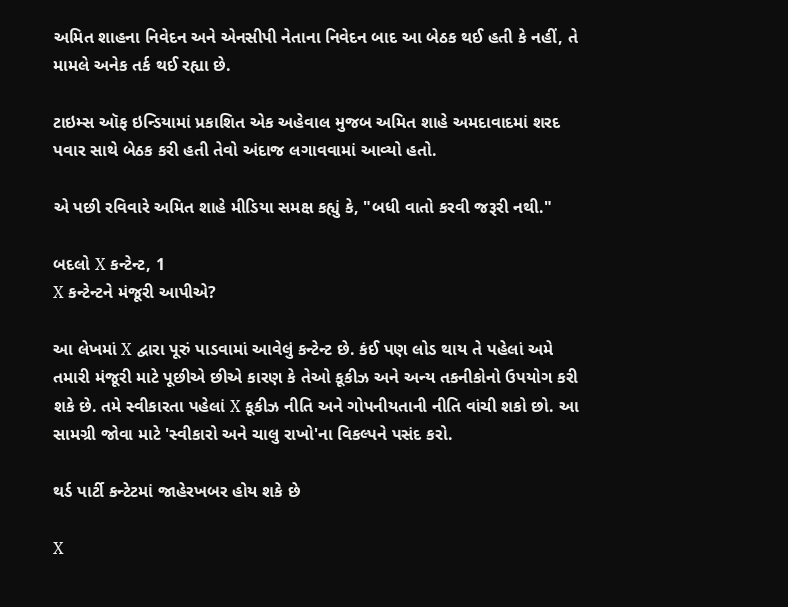અમિત શાહના નિવેદન અને એનસીપી નેતાના નિવેદન બાદ આ બેઠક થઈ હતી કે નહીં, તે મામલે અનેક તર્ક થઈ રહ્યા છે.

ટાઇમ્સ ઑફ ઇન્ડિયામાં પ્રકાશિત એક અહેવાલ મુજબ અમિત શાહે અમદાવાદમાં શરદ પવાર સાથે બેઠક કરી હતી તેવો અંદાજ લગાવવામાં આવ્યો હતો.

એ પછી રવિવારે અમિત શાહે મીડિયા સમક્ષ કહ્યું કે, "બધી વાતો કરવી જરૂરી નથી."

બદલો X કન્ટેન્ટ, 1
X કન્ટેન્ટને મંજૂરી આપીએ?

આ લેખમાં X દ્વારા પૂરું પાડવામાં આવેલું કન્ટેન્ટ છે. કંઈ પણ લોડ થાય તે પહેલાં અમે તમારી મંજૂરી માટે પૂછીએ છીએ કારણ કે તેઓ કૂકીઝ અને અન્ય તકનીકોનો ઉપયોગ કરી શકે છે. તમે સ્વીકારતા પહેલાં X કૂકીઝ નીતિ અને ગોપનીયતાની નીતિ વાંચી શકો છો. આ સામગ્રી જોવા માટે 'સ્વીકારો અને ચાલુ રાખો'ના વિકલ્પને પસંદ કરો.

થર્ડ પાર્ટી કન્ટેટમાં જાહેરખબર હોય શકે છે

X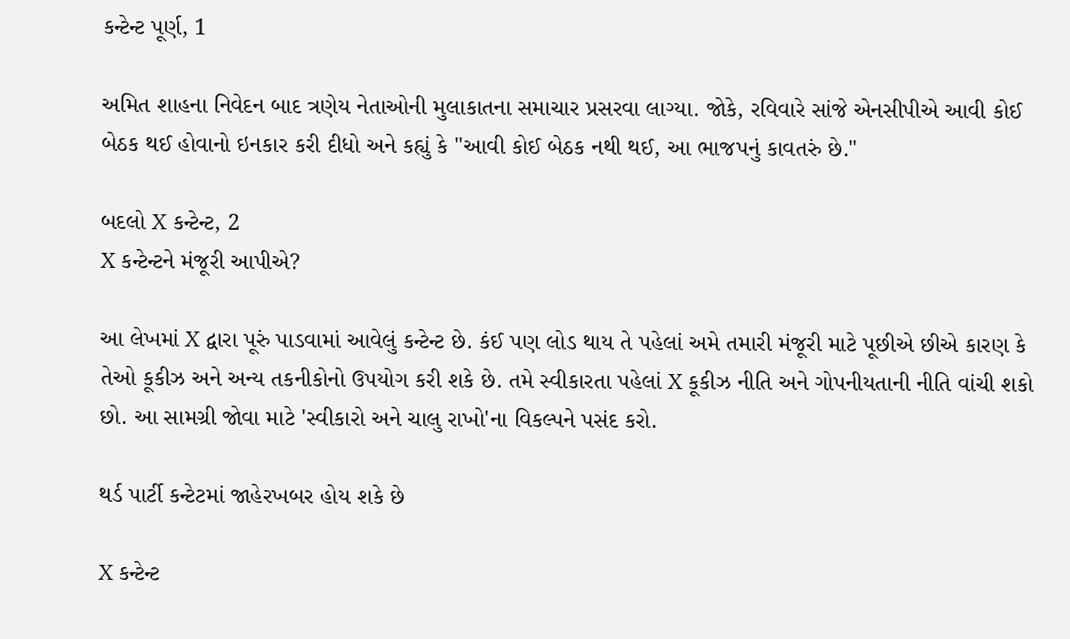કન્ટેન્ટ પૂર્ણ, 1

અમિત શાહના નિવેદન બાદ ત્રણેય નેતાઓની મુલાકાતના સમાચાર પ્રસરવા લાગ્યા. જોકે, રવિવારે સાંજે એનસીપીએ આવી કોઈ બેઠક થઈ હોવાનો ઇનકાર કરી દીધો અને કહ્યું કે "આવી કોઈ બેઠક નથી થઈ, આ ભાજપનું કાવતરું છે."

બદલો X કન્ટેન્ટ, 2
X કન્ટેન્ટને મંજૂરી આપીએ?

આ લેખમાં X દ્વારા પૂરું પાડવામાં આવેલું કન્ટેન્ટ છે. કંઈ પણ લોડ થાય તે પહેલાં અમે તમારી મંજૂરી માટે પૂછીએ છીએ કારણ કે તેઓ કૂકીઝ અને અન્ય તકનીકોનો ઉપયોગ કરી શકે છે. તમે સ્વીકારતા પહેલાં X કૂકીઝ નીતિ અને ગોપનીયતાની નીતિ વાંચી શકો છો. આ સામગ્રી જોવા માટે 'સ્વીકારો અને ચાલુ રાખો'ના વિકલ્પને પસંદ કરો.

થર્ડ પાર્ટી કન્ટેટમાં જાહેરખબર હોય શકે છે

X કન્ટેન્ટ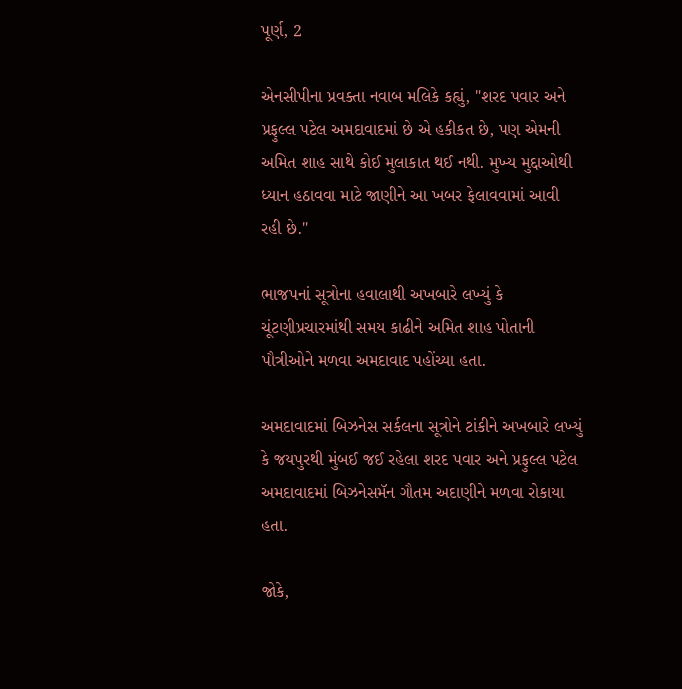પૂર્ણ, 2

એનસીપીના પ્રવક્તા નવાબ મલિકે કહ્યું, "શરદ પવાર અને પ્રફુલ્લ પટેલ અમદાવાદમાં છે એ હકીકત છે, પણ એમની અમિત શાહ સાથે કોઈ મુલાકાત થઈ નથી. મુખ્ય મુદ્દાઓથી ધ્યાન હઠાવવા માટે જાણીને આ ખબર ફેલાવવામાં આવી રહી છે."

ભાજપનાં સૂત્રોના હવાલાથી અખબારે લખ્યું કે ચૂંટણીપ્રચારમાંથી સમય કાઢીને અમિત શાહ પોતાની પૌત્રીઓને મળવા અમદાવાદ પહોંચ્યા હતા.

અમદાવાદમાં બિઝનેસ સર્કલના સૂત્રોને ટાંકીને અખબારે લખ્યું કે જયપુરથી મુંબઈ જઈ રહેલા શરદ પવાર અને પ્રફુલ્લ પટેલ અમદાવાદમાં બિઝનેસમૅન ગૌતમ અદાણીને મળવા રોકાયા હતા.

જોકે,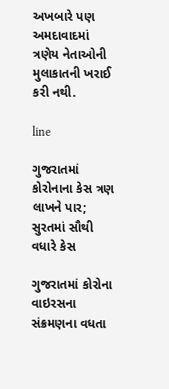અખબારે પણ અમદાવાદમાં ત્રણેય નેતાઓની મુલાકાતની ખરાઈ કરી નથી.

line

ગુજરાતમાં કોરોનાના કેસ ત્રણ લાખને પાર; સુરતમાં સૌથી વધારે કેસ

ગુજરાતમાં કોરોના વાઇરસના સંક્રમણના વધતા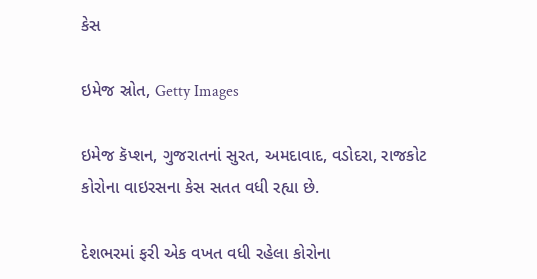કેસ

ઇમેજ સ્રોત, Getty Images

ઇમેજ કૅપ્શન, ગુજરાતનાં સુરત, અમદાવાદ, વડોદરા, રાજકોટ કોરોના વાઇરસના કેસ સતત વધી રહ્યા છે.

દેશભરમાં ફરી એક વખત વધી રહેલા કોરોના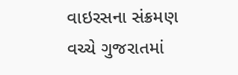વાઇરસના સંક્રમણ વચ્ચે ગુજરાતમાં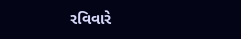રવિવારે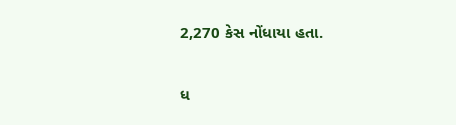2,270 કેસ નોંધાયા હતા.

ધ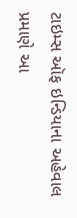ટાઇમ્સ ઑફ ઇન્ડિયાના અહેવાલ પ્રમાણે આ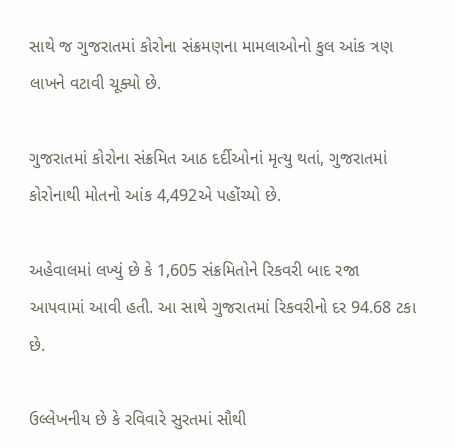સાથે જ ગુજરાતમાં કોરોના સંક્રમણના મામલાઓનો કુલ આંક ત્રણ લાખને વટાવી ચૂક્યો છે.

ગુજરાતમાં કોરોના સંક્રમિત આઠ દર્દીઓનાં મૃત્યુ થતાં, ગુજરાતમાં કોરોનાથી મોતનો આંક 4,492એ પહોંચ્યો છે.

અહેવાલમાં લખ્યું છે કે 1,605 સંક્રમિતોને રિકવરી બાદ રજા આપવામાં આવી હતી. આ સાથે ગુજરાતમાં રિકવરીનો દર 94.68 ટકા છે.

ઉલ્લેખનીય છે કે રવિવારે સુરતમાં સૌથી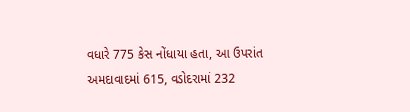વધારે 775 કેસ નોંધાયા હતા, આ ઉપરાંત અમદાવાદમાં 615, વડોદરામાં 232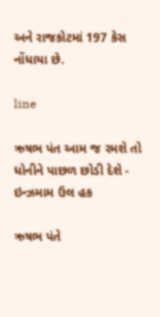અને રાજકોટમાં 197 કેસ નોંધાયા છે.

line

ઋષભ પંત આમ જ રમશે તો ધોનીને પાછળ છોડી દેશે - ઇન્ઝમામ ઉલ હક

ઋષભ પંતે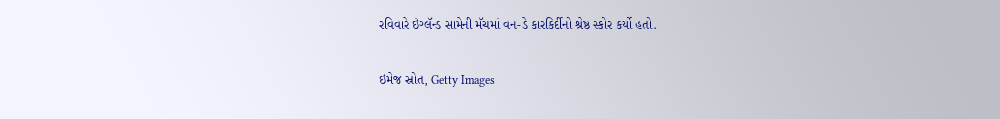રવિવારે ઇંગ્લૅન્ડ સામેની મૅચમાં વન-ડે કારકિર્દીનો શ્રેષ્ઠ સ્કોર કર્યો હતો.

ઇમેજ સ્રોત, Getty Images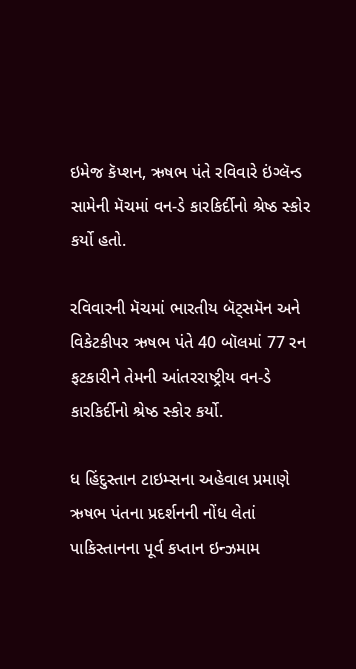ઇમેજ કૅપ્શન, ઋષભ પંતે રવિવારે ઇંગ્લૅન્ડ સામેની મૅચમાં વન-ડે કારકિર્દીનો શ્રેષ્ઠ સ્કોર કર્યો હતો.

રવિવારની મૅચમાં ભારતીય બૅટ્સમૅન અને વિકેટકીપર ઋષભ પંતે 40 બૉલમાં 77 રન ફટકારીને તેમની આંતરરાષ્ટ્રીય વન-ડે કારકિર્દીનો શ્રેષ્ઠ સ્કોર કર્યો.

ધ હિંદુસ્તાન ટાઇમ્સના અહેવાલ પ્રમાણે ઋષભ પંતના પ્રદર્શનની નોંધ લેતાં પાકિસ્તાનના પૂર્વ કપ્તાન ઇન્ઝમામ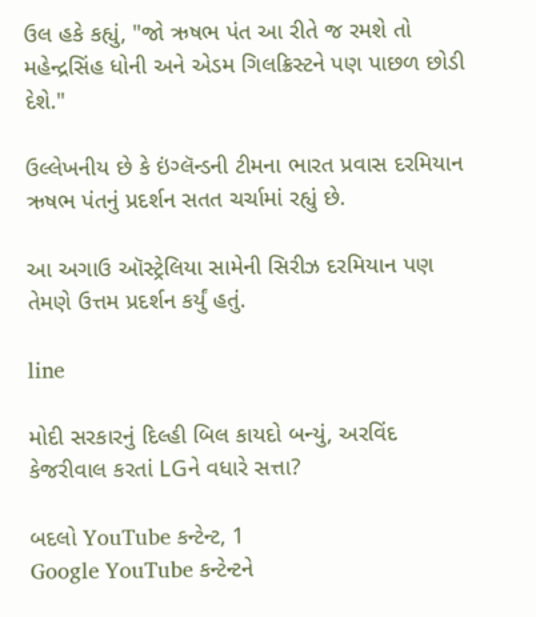ઉલ હકે કહ્યું, "જો ઋષભ પંત આ રીતે જ રમશે તો મહેન્દ્રસિંહ ધોની અને એડમ ગિલક્રિસ્ટને પણ પાછળ છોડી દેશે."

ઉલ્લેખનીય છે કે ઇંગ્લૅન્ડની ટીમના ભારત પ્રવાસ દરમિયાન ઋષભ પંતનું પ્રદર્શન સતત ચર્ચામાં રહ્યું છે.

આ અગાઉ ઑસ્ટ્રેલિયા સામેની સિરીઝ દરમિયાન પણ તેમણે ઉત્તમ પ્રદર્શન કર્યું હતું.

line

મોદી સરકારનું દિલ્હી બિલ કાયદો બન્યું, અરવિંદ કેજરીવાલ કરતાં LGને વધારે સત્તા?

બદલો YouTube કન્ટેન્ટ, 1
Google YouTube કન્ટેન્ટને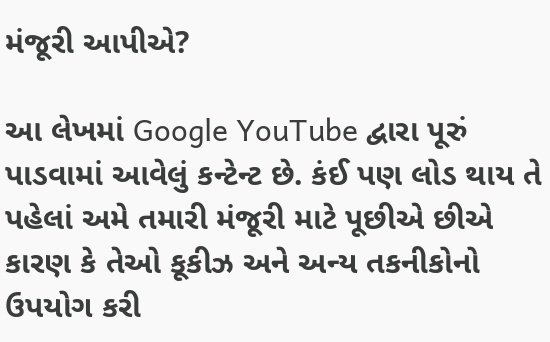મંજૂરી આપીએ?

આ લેખમાં Google YouTube દ્વારા પૂરું પાડવામાં આવેલું કન્ટેન્ટ છે. કંઈ પણ લોડ થાય તે પહેલાં અમે તમારી મંજૂરી માટે પૂછીએ છીએ કારણ કે તેઓ કૂકીઝ અને અન્ય તકનીકોનો ઉપયોગ કરી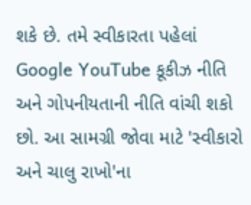શકે છે. તમે સ્વીકારતા પહેલાં Google YouTube કૂકીઝ નીતિ અને ગોપનીયતાની નીતિ વાંચી શકો છો. આ સામગ્રી જોવા માટે 'સ્વીકારો અને ચાલુ રાખો'ના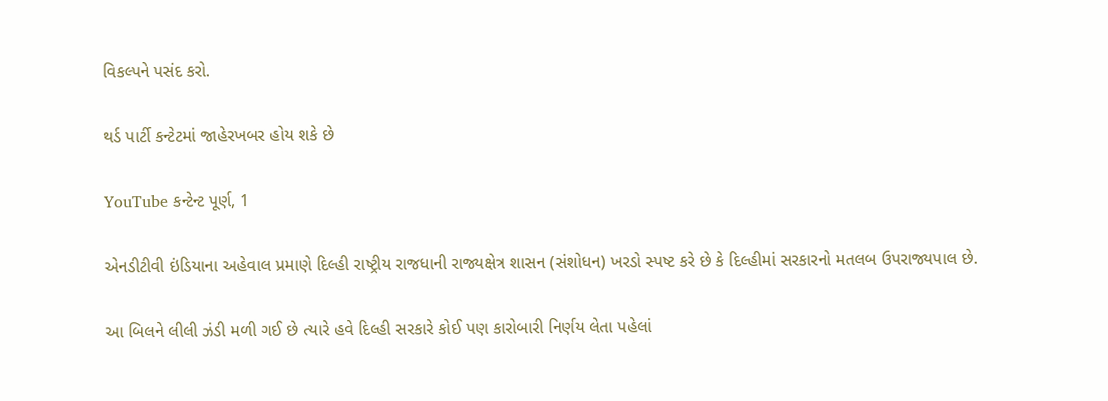વિકલ્પને પસંદ કરો.

થર્ડ પાર્ટી કન્ટેટમાં જાહેરખબર હોય શકે છે

YouTube કન્ટેન્ટ પૂર્ણ, 1

એનડીટીવી ઇંડિયાના અહેવાલ પ્રમાણે દિલ્હી રાષ્ટ્રીય રાજધાની રાજ્યક્ષેત્ર શાસન (સંશોધન) ખરડો સ્પષ્ટ કરે છે કે દિલ્હીમાં સરકારનો મતલબ ઉપરાજ્યપાલ છે.

આ બિલને લીલી ઝંડી મળી ગઈ છે ત્યારે હવે દિલ્હી સરકારે કોઈ પણ કારોબારી નિર્ણય લેતા પહેલાં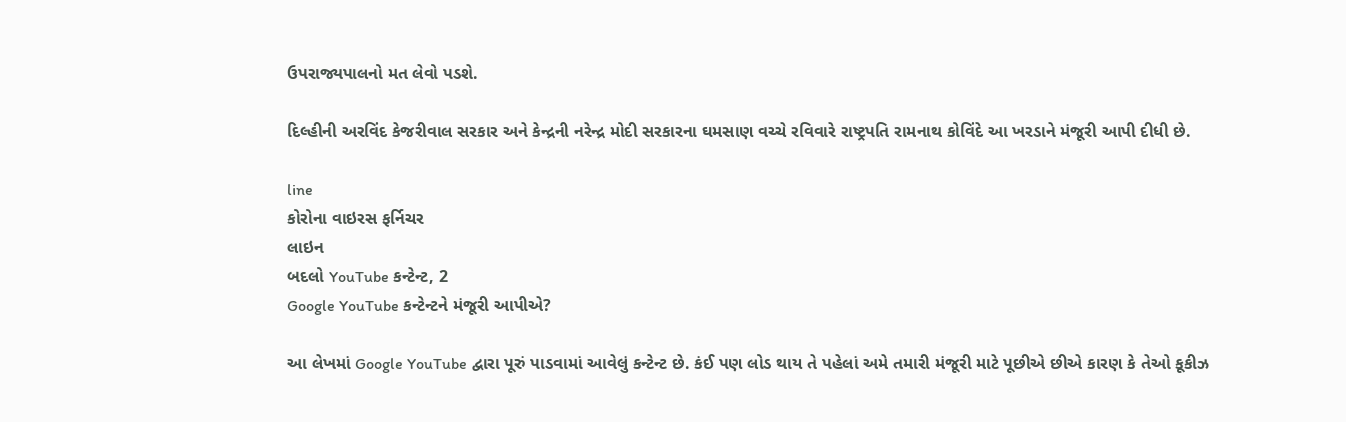ઉપરાજ્યપાલનો મત લેવો પડશે.

દિલ્હીની અરવિંદ કેજરીવાલ સરકાર અને કેન્દ્રની નરેન્દ્ર મોદી સરકારના ઘમસાણ વચ્ચે રવિવારે રાષ્ટ્રપતિ રામનાથ કોવિંદે આ ખરડાને મંજૂરી આપી દીધી છે.

line
કોરોના વાઇરસ ફર્નિચર
લાઇન
બદલો YouTube કન્ટેન્ટ, 2
Google YouTube કન્ટેન્ટને મંજૂરી આપીએ?

આ લેખમાં Google YouTube દ્વારા પૂરું પાડવામાં આવેલું કન્ટેન્ટ છે. કંઈ પણ લોડ થાય તે પહેલાં અમે તમારી મંજૂરી માટે પૂછીએ છીએ કારણ કે તેઓ કૂકીઝ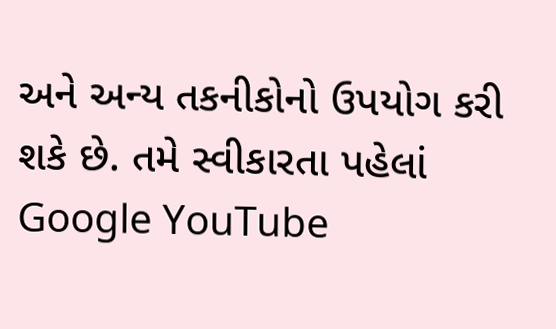અને અન્ય તકનીકોનો ઉપયોગ કરી શકે છે. તમે સ્વીકારતા પહેલાં Google YouTube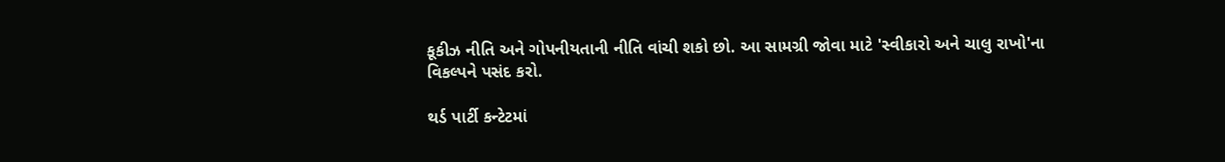કૂકીઝ નીતિ અને ગોપનીયતાની નીતિ વાંચી શકો છો. આ સામગ્રી જોવા માટે 'સ્વીકારો અને ચાલુ રાખો'ના વિકલ્પને પસંદ કરો.

થર્ડ પાર્ટી કન્ટેટમાં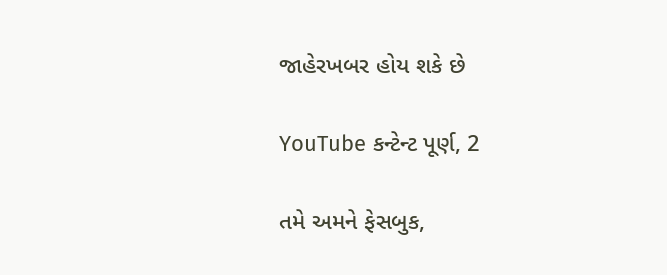જાહેરખબર હોય શકે છે

YouTube કન્ટેન્ટ પૂર્ણ, 2

તમે અમને ફેસબુક,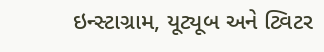ઇન્સ્ટાગ્રામ, યૂટ્યૂબ અને ટ્વિટર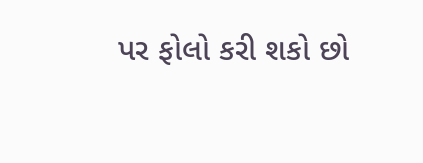પર ફોલો કરી શકો છો